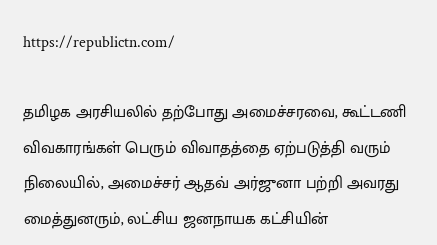https://republictn.com/

தமிழக அரசியலில் தற்போது அமைச்சரவை, கூட்டணி விவகாரங்கள் பெரும் விவாதத்தை ஏற்படுத்தி வரும் நிலையில், அமைச்சர் ஆதவ் அர்ஜுனா பற்றி அவரது மைத்துனரும், லட்சிய ஜனநாயக கட்சியின்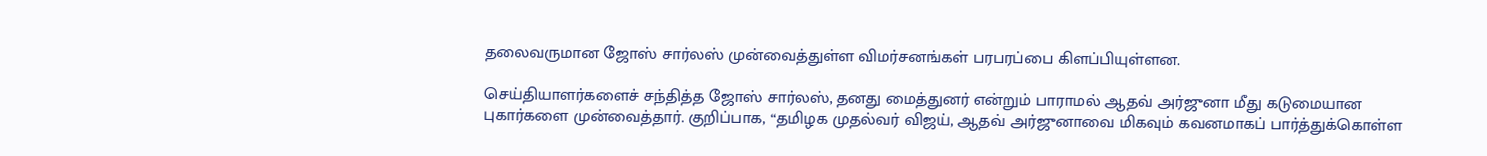தலைவருமான ஜோஸ் சார்லஸ் முன்வைத்துள்ள விமர்சனங்கள் பரபரப்பை கிளப்பியுள்ளன.

செய்தியாளர்களைச் சந்தித்த ஜோஸ் சார்லஸ், தனது மைத்துனர் என்றும் பாராமல் ஆதவ் அர்ஜுனா மீது கடுமையான புகார்களை முன்வைத்தார். குறிப்பாக, “தமிழக முதல்வர் விஜய், ஆதவ் அர்ஜுனாவை மிகவும் கவனமாகப் பார்த்துக்கொள்ள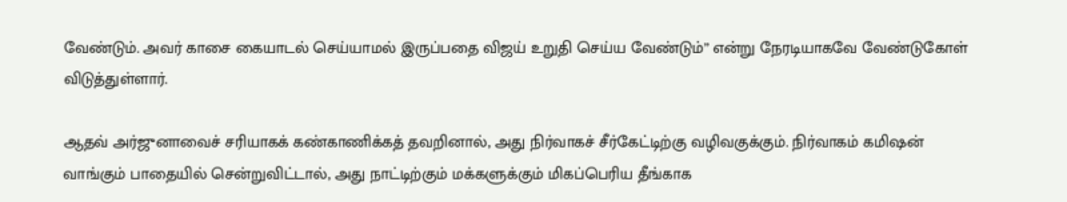வேண்டும். அவர் காசை கையாடல் செய்யாமல் இருப்பதை விஜய் உறுதி செய்ய வேண்டும்” என்று நேரடியாகவே வேண்டுகோள் விடுத்துள்ளார்.

ஆதவ் அர்ஜுனாவைச் சரியாகக் கண்காணிக்கத் தவறினால், அது நிர்வாகச் சீர்கேட்டிற்கு வழிவகுக்கும். நிர்வாகம் கமிஷன் வாங்கும் பாதையில் சென்றுவிட்டால், அது நாட்டிற்கும் மக்களுக்கும் மிகப்பெரிய தீங்காக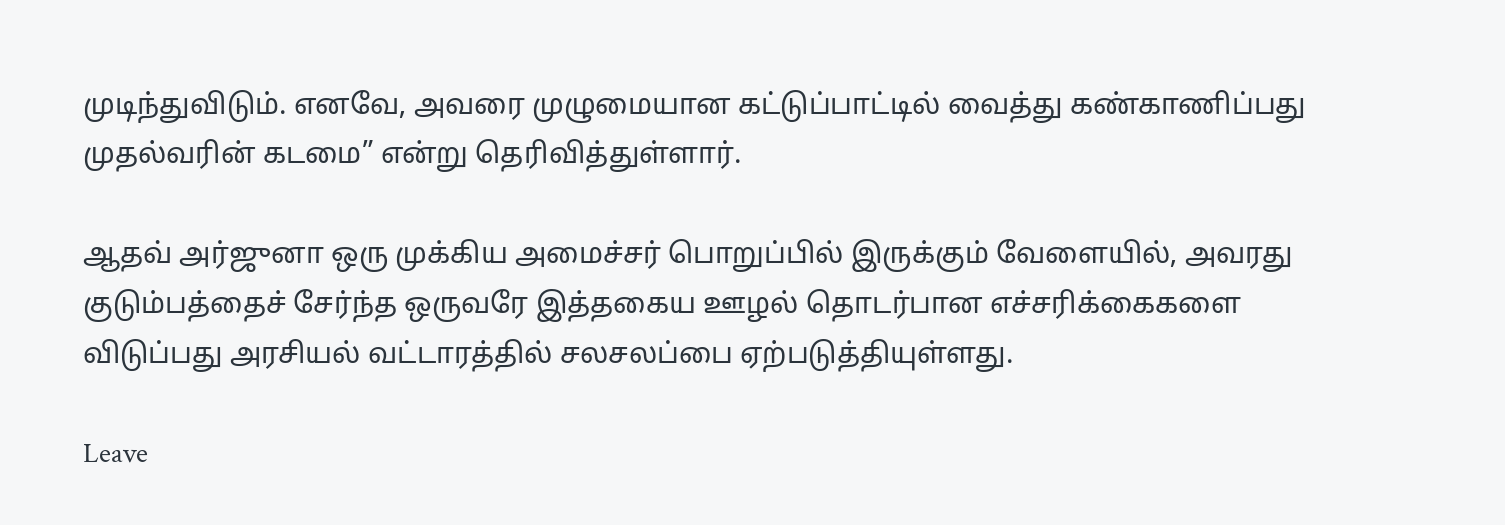முடிந்துவிடும். எனவே, அவரை முழுமையான கட்டுப்பாட்டில் வைத்து கண்காணிப்பது முதல்வரின் கடமை” என்று தெரிவித்துள்ளார்.

ஆதவ் அர்ஜுனா ஒரு முக்கிய அமைச்சர் பொறுப்பில் இருக்கும் வேளையில், அவரது குடும்பத்தைச் சேர்ந்த ஒருவரே இத்தகைய ஊழல் தொடர்பான எச்சரிக்கைகளை விடுப்பது அரசியல் வட்டாரத்தில் சலசலப்பை ஏற்படுத்தியுள்ளது.

Leave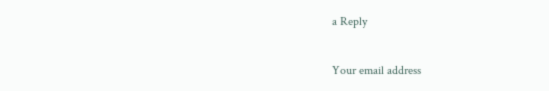a Reply

Your email address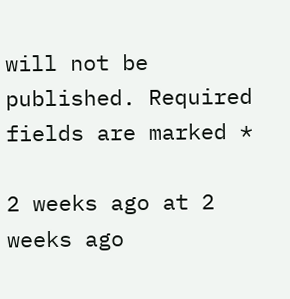will not be published. Required fields are marked *

2 weeks ago at 2 weeks ago